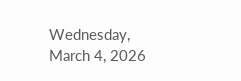Wednesday, March 4, 2026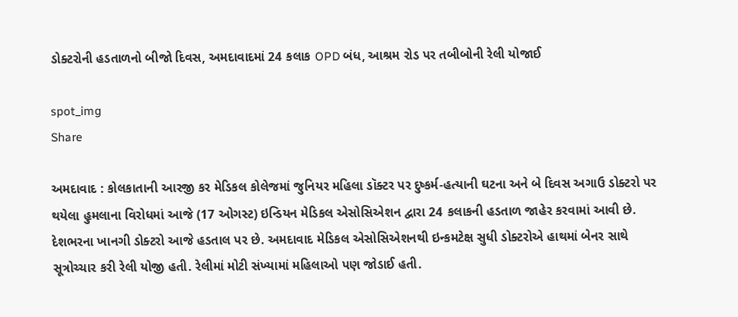ડોક્ટરોની હડતાળનો બીજો દિવસ, અમદાવાદમાં 24 કલાક OPD બંધ, આશ્રમ રોડ પર તબીબોની રેલી યોજાઈ

spot_img
Share

અમદાવાદ : કોલકાતાની આરજી કર મેડિકલ કોલેજમાં જુનિયર મહિલા ડૉક્ટર પર દુષ્કર્મ-હત્યાની ઘટના અને બે દિવસ અગાઉ ડોક્ટરો પર થયેલા હુમલાના વિરોધમાં આજે (17 ઓગસ્ટ) ઇન્ડિયન મેડિકલ એસોસિએશન દ્વારા 24 કલાકની હડતાળ જાહેર કરવામાં આવી છે. દેશભરના ખાનગી ડોક્ટરો આજે હડતાલ પર છે. અમદાવાદ મેડિકલ એસોસિએશનથી ઇન્કમટેક્ષ સુધી ડોક્ટરોએ હાથમાં બેનર સાથે સૂત્રોચ્ચાર કરી રેલી યોજી હતી. રેલીમાં મોટી સંખ્યામાં મહિલાઓ પણ જોડાઈ હતી.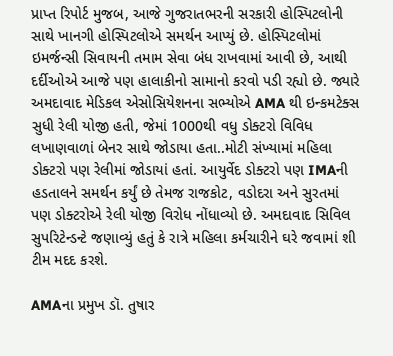પ્રાપ્ત રિપોર્ટ મુજબ, આજે ગુજરાતભરની સરકારી હોસ્પિટલોની સાથે ખાનગી હોસ્પિટલોએ સમર્થન આપ્યું છે. હોસ્પિટલોમાં ઇમર્જન્સી સિવાયની તમામ સેવા બંધ રાખવામાં આવી છે, આથી દર્દીઓએ આજે પણ હાલાકીનો સામાનો કરવો પડી રહ્યો છે. જ્યારે અમદાવાદ મેડિકલ એસોસિયેશનના સભ્યોએ AMA થી ઇન્કમટેક્સ સુધી રેલી યોજી હતી, જેમાં 1000થી વધુ ડોક્ટરો વિવિધ લખાણવાળાં બેનર સાથે જોડાયા હતા..મોટી સંખ્યામાં મહિલા ડોક્ટરો પણ રેલીમાં જોડાયાં હતાં. આયુર્વેદ ડોક્ટરો પણ IMAની હડતાલને સમર્થન કર્યું છે તેમજ રાજકોટ, વડોદરા અને સુરતમાં પણ ડોક્ટરોએ રેલી યોજી વિરોધ નોંધાવ્યો છે. અમદાવાદ સિવિલ સુપરિટેન્ડન્ટે જણાવ્યું હતું કે રાત્રે મહિલા કર્મચારીને ઘરે જવામાં શી ટીમ મદદ કરશે.

AMAના પ્રમુખ ડૉ. તુષાર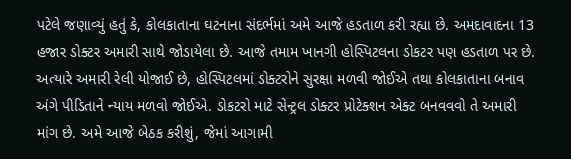પટેલે જણાવ્યું હતું કે, કોલકાતાના ઘટનાના સંદર્ભમાં અમે આજે હડતાળ કરી રહ્યા છે. અમદાવાદના 13 હજાર ડોક્ટર અમારી સાથે જોડાયેલા છે. આજે તમામ ખાનગી હોસ્પિટલના ડોકટર પણ હડતાળ પર છે. અત્યારે અમારી રેલી યોજાઈ છે, હોસ્પિટલમાં ડોક્ટરોને સુરક્ષા મળવી જોઈએ તથા કોલકાતાના બનાવ અંગે પીડિતાને ન્યાય મળવો જોઈએ. ડોકટરો માટે સેન્ટ્રલ ડોક્ટર પ્રોટેક્શન એક્ટ બનવવવો તે અમારી માંગ છે. અમે આજે બેઠક કરીશું, જેમાં આગામી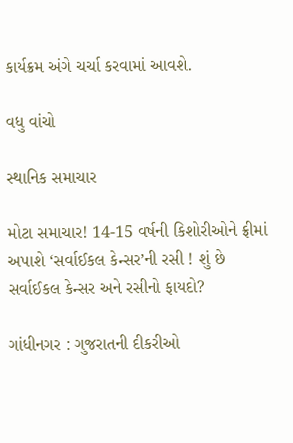કાર્યક્રમ અંગે ચર્ચા કરવામાં આવશે.

વધુ વાંચો

સ્થાનિક સમાચાર

મોટા સમાચાર! 14-15 વર્ષની કિશોરીઓને ફ્રીમાં અપાશે ‘સર્વાઈકલ કેન્સર’ની રસી ! શું છે સર્વાઈકલ કેન્સર અને રસીનો ફાયદો?

ગાંધીનગર : ગુજરાતની દીકરીઓ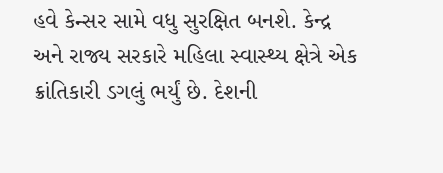હવે કેન્સર સામે વધુ સુરક્ષિત બનશે. કેન્દ્ર અને રાજ્ય સરકારે મહિલા સ્વાસ્થ્ય ક્ષેત્રે એક ક્રાંતિકારી ડગલું ભર્યું છે. દેશની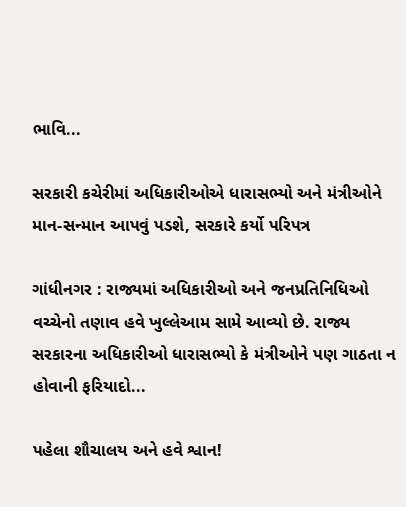ભાવિ...

સરકારી કચેરીમાં અધિકારીઓએ ધારાસભ્યો અને મંત્રીઓને માન-સન્માન આપવું પડશે, સરકારે કર્યો પરિપત્ર

ગાંધીનગર : રાજ્યમાં અધિકારીઓ અને જનપ્રતિનિધિઓ વચ્ચેનો તણાવ હવે ખુલ્લેઆમ સામે આવ્યો છે. રાજ્ય સરકારના અધિકારીઓ ધારાસભ્યો કે મંત્રીઓને પણ ગાઠતા ન હોવાની ફરિયાદો...

પહેલા શૌચાલય અને હવે શ્વાન!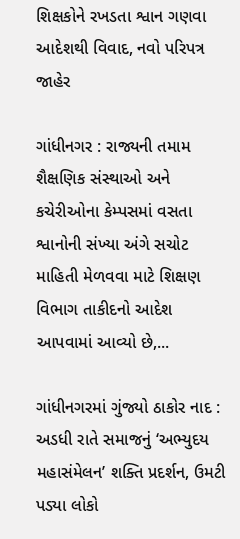શિક્ષકોને રખડતા શ્વાન ગણવા આદેશથી વિવાદ, નવો પરિપત્ર જાહેર

ગાંધીનગર : રાજ્યની તમામ શૈક્ષણિક સંસ્થાઓ અને કચેરીઓના કેમ્પસમાં વસતા શ્વાનોની સંખ્યા અંગે સચોટ માહિતી મેળવવા માટે શિક્ષણ વિભાગ તાકીદનો આદેશ આપવામાં આવ્યો છે,...

ગાંધીનગરમાં ગુંજ્યો ઠાકોર નાદ : અડધી રાતે સમાજનું ‘અભ્યુદય મહાસંમેલન’ શક્તિ પ્રદર્શન, ઉમટી પડ્યા લોકો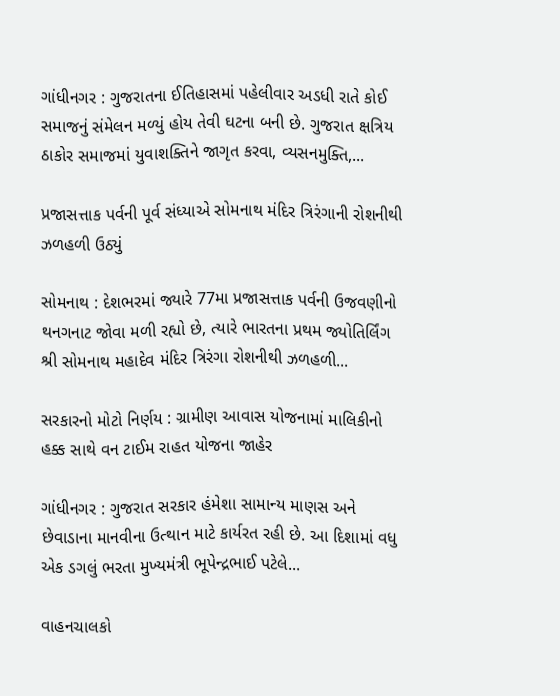ગાંધીનગર : ગુજરાતના ઈતિહાસમાં પહેલીવાર અડધી રાતે કોઈ સમાજનું સંમેલન મળ્યું હોય તેવી ઘટના બની છે. ગુજરાત ક્ષત્રિય ઠાકોર સમાજમાં યુવાશક્તિને જાગૃત કરવા, વ્યસનમુક્તિ,...

પ્રજાસત્તાક પર્વની પૂર્વ સંધ્યાએ સોમનાથ મંદિર ત્રિરંગાની રોશનીથી ઝળહળી ઉઠ્યું

સોમનાથ : દેશભરમાં જ્યારે 77મા પ્રજાસત્તાક પર્વની ઉજવણીનો થનગનાટ જોવા મળી રહ્યો છે, ત્યારે ભારતના પ્રથમ જ્યોતિર્લિંગ શ્રી સોમનાથ મહાદેવ મંદિર ત્રિરંગા રોશનીથી ઝળહળી...

સરકારનો મોટો નિર્ણય : ગ્રામીણ આવાસ યોજનામાં માલિકીનો હક્ક સાથે વન ટાઈમ રાહત યોજના જાહેર

ગાંધીનગર : ગુજરાત સરકાર હંમેશા સામાન્ય માણસ અને છેવાડાના માનવીના ઉત્થાન માટે કાર્યરત રહી છે. આ દિશામાં વધુ એક ડગલું ભરતા મુખ્યમંત્રી ભૂપેન્દ્રભાઈ પટેલે...

વાહનચાલકો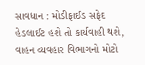સાવધાન : મોડીફાઈડ સફેદ હેડલાઈટ હશે તો કાર્યવાહી થશે, વાહન વ્યવહાર વિભાગનો મોટો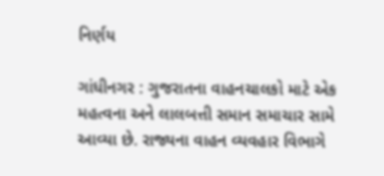નિર્ણય

ગાંધીનગર : ગુજરાતના વાહનચાલકો માટે એક મહત્વના અને લાલબત્તી સમાન સમાચાર સામે આવ્યા છે. રાજ્યના વાહન વ્યવહાર વિભાગે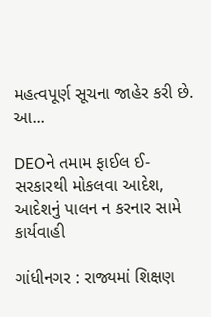મહત્વપૂર્ણ સૂચના જાહેર કરી છે. આ...

DEOને તમામ ફાઈલ ઈ-સરકારથી મોકલવા આદેશ, આદેશનું પાલન ન કરનાર સામે કાર્યવાહી

ગાંધીનગર : રાજ્યમાં શિક્ષણ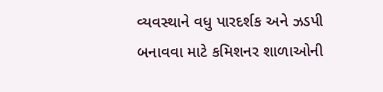વ્યવસ્થાને વધુ પારદર્શક અને ઝડપી બનાવવા માટે કમિશનર શાળાઓની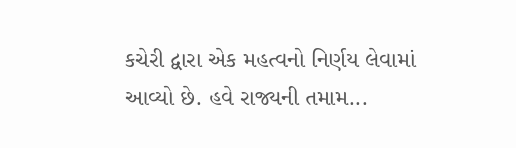કચેરી દ્વારા એક મહત્વનો નિર્ણય લેવામાં આવ્યો છે. હવે રાજ્યની તમામ...